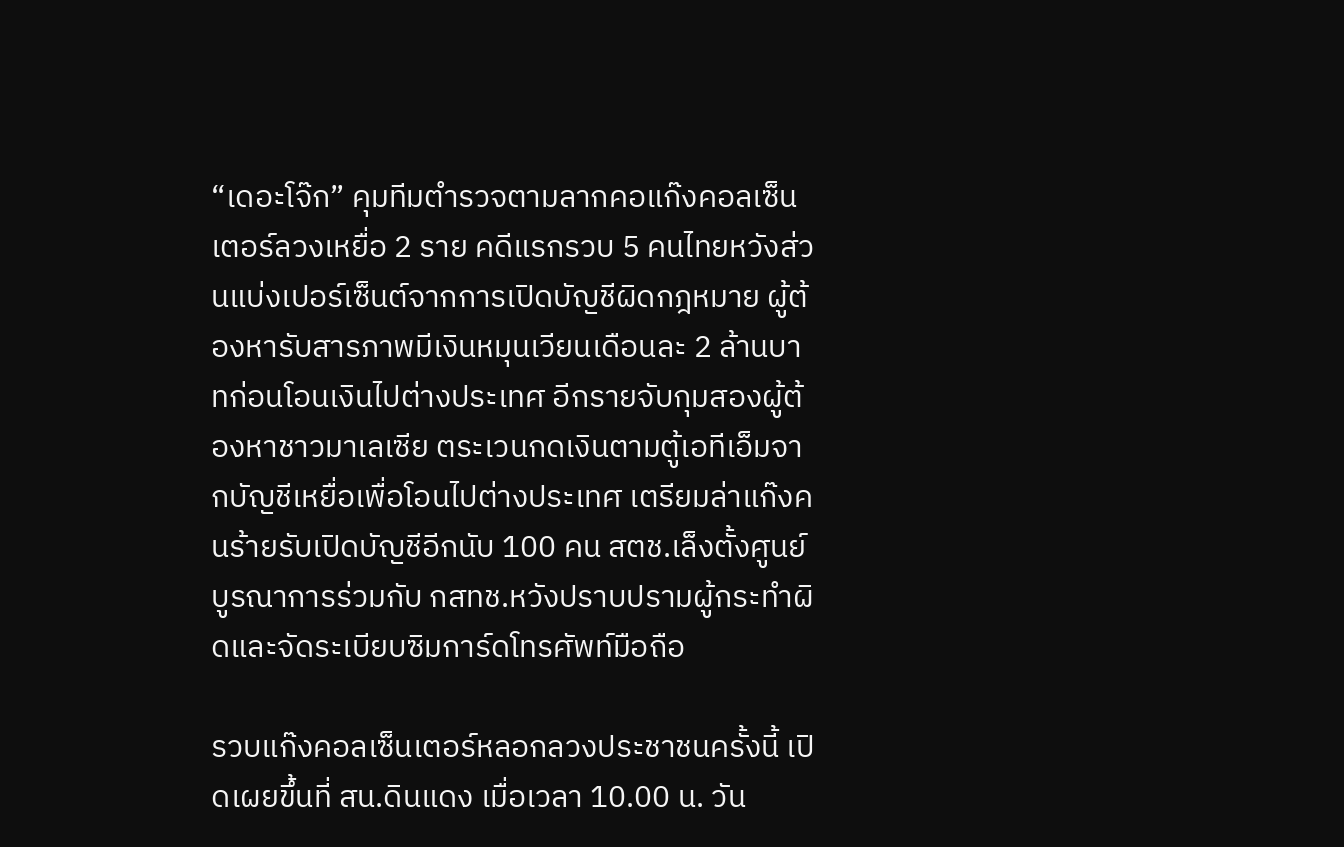“เดอะโจ๊ก” คุมทีมตำรวจตามลากคอแก๊งคอลเซ็นเตอร์ลวงเหยื่อ 2 ราย คดีแรกรวบ 5 คนไทยหวังส่วนแบ่งเปอร์เซ็นต์จากการเปิดบัญชีผิดกฎหมาย ผู้ต้องหารับสารภาพมีเงินหมุนเวียนเดือนละ 2 ล้านบาทก่อนโอนเงินไปต่างประเทศ อีกรายจับกุมสองผู้ต้องหาชาวมาเลเซีย ตระเวนกดเงินตามตู้เอทีเอ็มจากบัญชีเหยื่อเพื่อโอนไปต่างประเทศ เตรียมล่าแก๊งคนร้ายรับเปิดบัญชีอีกนับ 100 คน สตช.เล็งตั้งศูนย์บูรณาการร่วมกับ กสทช.หวังปราบปรามผู้กระทำผิดและจัดระเบียบซิมการ์ดโทรศัพท์มือถือ

รวบแก๊งคอลเซ็นเตอร์หลอกลวงประชาชนครั้งนี้ เปิดเผยขึ้นที่ สน.ดินแดง เมื่อเวลา 10.00 น. วัน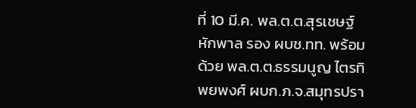ที่ 10 มี.ค. พล.ต.ต.สุรเชษฐ์ หักพาล รอง ผบช.ทท. พร้อมด้วย พล.ต.ต.ธรรมนูญ ไตรทิพยพงศ์ ผบก.ภ.จ.สมุทรปรา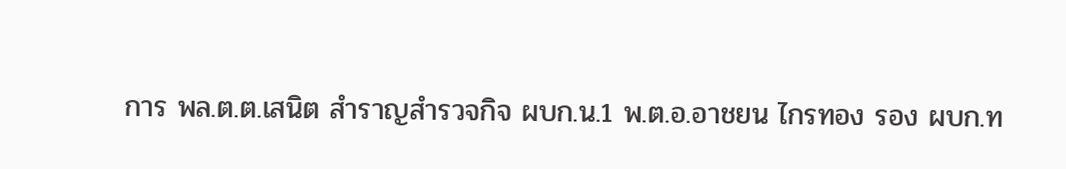การ พล.ต.ต.เสนิต สำราญสำรวจกิจ ผบก.น.1 พ.ต.อ.อาชยน ไกรทอง รอง ผบก.ท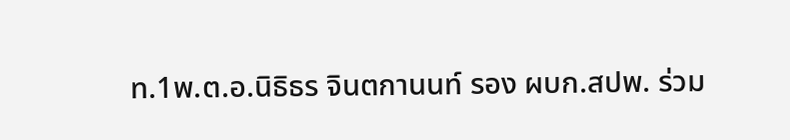ท.1พ.ต.อ.นิธิธร จินตกานนท์ รอง ผบก.สปพ. ร่วม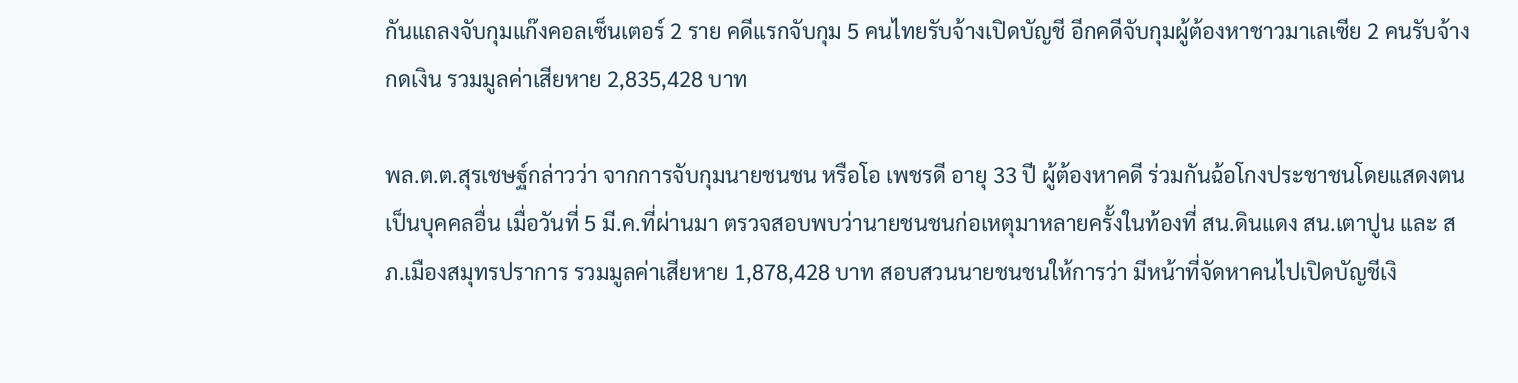กันแถลงจับกุมแก๊งคอลเซ็นเตอร์ 2 ราย คดีแรกจับกุม 5 คนไทยรับจ้างเปิดบัญชี อีกคดีจับกุมผู้ต้องหาชาวมาเลเซีย 2 คนรับจ้างกดเงิน รวมมูลค่าเสียหาย 2,835,428 บาท

พล.ต.ต.สุรเชษฐ์กล่าวว่า จากการจับกุมนายชนชน หรือโอ เพชรดี อายุ 33 ปี ผู้ต้องหาคดี ร่วมกันฉ้อโกงประชาชนโดยแสดงตนเป็นบุคคลอื่น เมื่อวันที่ 5 มี.ค.ที่ผ่านมา ตรวจสอบพบว่านายชนชนก่อเหตุมาหลายครั้งในท้องที่ สน.ดินแดง สน.เตาปูน และ สภ.เมืองสมุทรปราการ รวมมูลค่าเสียหาย 1,878,428 บาท สอบสวนนายชนชนให้การว่า มีหน้าที่จัดหาคนไปเปิดบัญชีเงิ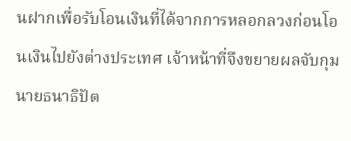นฝากเพื่อรับโอนเงินที่ได้จากการหลอกลวงก่อนโอนเงินไปยังต่างประเทศ เจ้าหน้าที่จึงขยายผลจับกุมนายธนาธิปัต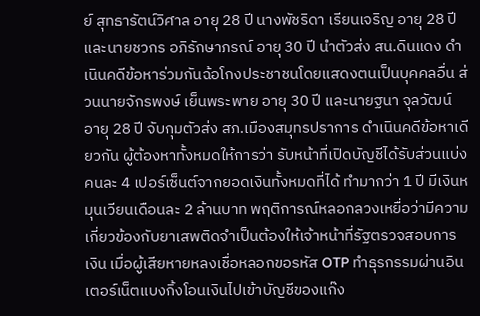ย์ สุทธารัตน์วิศาล อายุ 28 ปี นางพัชริดา เรียนเจริญ อายุ 28 ปี และนายชวกร อภิรักษาภรณ์ อายุ 30 ปี นำตัวส่ง สน.ดินแดง ดำเนินคดีข้อหาร่วมกันฉ้อโกงประชาชนโดยแสดงตนเป็นบุคคลอื่น ส่วนนายจักรพงษ์ เย็นพระพาย อายุ 30 ปี และนายฐนา จุลวัฒน์ อายุ 28 ปี จับกุมตัวส่ง สภ.เมืองสมุทรปราการ ดำเนินคดีข้อหาเดียวกัน ผู้ต้องหาทั้งหมดให้การว่า รับหน้าที่เปิดบัญชีได้รับส่วนแบ่งคนละ 4 เปอร์เซ็นต์จากยอดเงินทั้งหมดที่ได้ ทำมากว่า 1 ปี มีเงินหมุนเวียนเดือนละ 2 ล้านบาท พฤติการณ์หลอกลวงเหยื่อว่ามีความเกี่ยวข้องกับยาเสพติดจำเป็นต้องให้เจ้าหน้าที่รัฐตรวจสอบการเงิน เมื่อผู้เสียหายหลงเชื่อหลอกขอรหัส OTP ทำธุรกรรมผ่านอินเตอร์เน็ตแบงกิ้งโอนเงินไปเข้าบัญชีของแก๊ง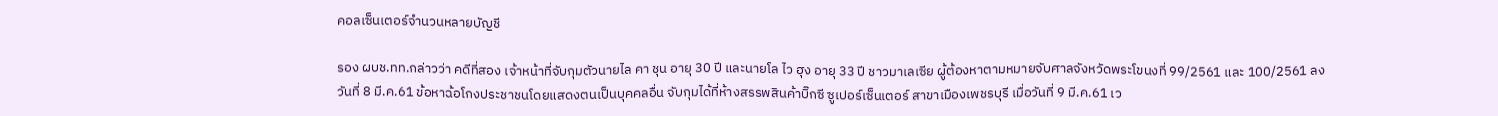คอลเซ็นเตอร์จำนวนหลายบัญชี

รอง ผบช.ทท.กล่าวว่า คดีที่สอง เจ้าหน้าที่จับกุมตัวนายไล คา ชุน อายุ 30 ปี และนายโล ไว ฮุง อายุ 33 ปี ชาวมาเลเซีย ผู้ต้องหาตามหมายจับศาลจังหวัดพระโขนงที่ 99/2561 และ 100/2561 ลงวันที่ 8 มี.ค.61 ข้อหาฉ้อโกงประชาชนโดยแสดงตนเป็นบุคคลอื่น จับกุมได้ที่ห้างสรรพสินค้าบิ๊กซี ซูเปอร์เซ็นเตอร์ สาขาเมืองเพชรบุรี เมื่อวันที่ 9 มี.ค.61 เว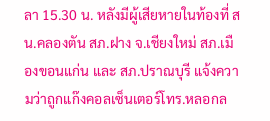ลา 15.30 น. หลังมีผู้เสียหายในท้องที่ สน.คลองตัน สภ.ฝาง จ.เชียงใหม่ สภ.เมืองขอนแก่น และ สภ.ปราณบุรี แจ้งความว่าถูกแก๊งคอลเซ็นเตอร์โทร.หลอกล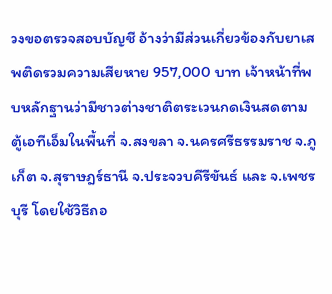วงขอตรวจสอบบัญชี อ้างว่ามีส่วนเกี่ยวข้องกับยาเสพติดรวมความเสียหาย 957,000 บาท เจ้าหน้าที่พบหลักฐานว่ามีชาวต่างชาติตระเวนกดเงินสดตามตู้เอทีเอ็มในพื้นที่ จ.สงขลา จ.นครศรีธรรมราช จ.ภูเก็ต จ.สุราษฎร์ธานี จ.ประจวบคีรีขันธ์ และ จ.เพชรบุรี โดยใช้วิธีถอ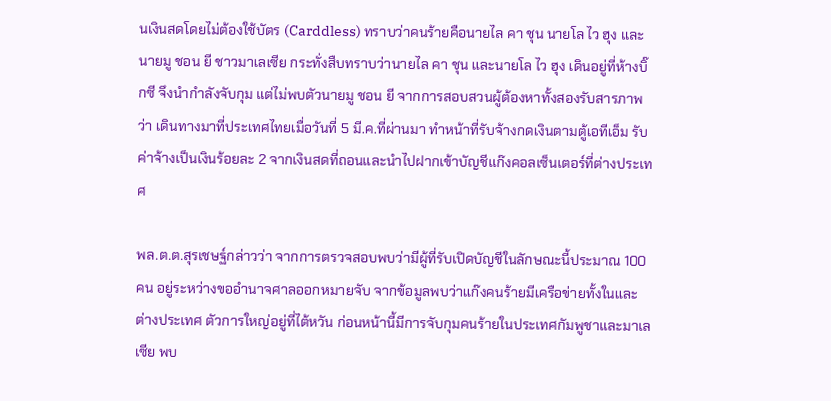นเงินสดโดยไม่ต้องใช้บัตร (Carddless) ทราบว่าคนร้ายคือนายไล คา ชุน นายโล ไว ฮุง และนายมู ชอน ยี ชาวมาเลเซีย กระทั่งสืบทราบว่านายไล คา ชุน และนายโล ไว ฮุง เดินอยู่ที่ห้างบิ๊กซี จึงนำกำลังจับกุม แต่ไม่พบตัวนายมู ชอน ยี จากการสอบสวนผู้ต้องหาทั้งสองรับสารภาพว่า เดินทางมาที่ประเทศไทยเมื่อวันที่ 5 มี.ค.ที่ผ่านมา ทำหน้าที่รับจ้างกดเงินตามตู้เอทีเอ็ม รับค่าจ้างเป็นเงินร้อยละ 2 จากเงินสดที่ถอนและนำไปฝากเข้าบัญชีแก๊งคอลเซ็นเตอร์ที่ต่างประเทศ

พล.ต.ต.สุรเชษฐ์กล่าวว่า จากการตรวจสอบพบว่ามีผู้ที่รับเปิดบัญชีในลักษณะนี้ประมาณ 100 คน อยู่ระหว่างขออำนาจศาลออกหมายจับ จากข้อมูลพบว่าแก๊งคนร้ายมีเครือข่ายทั้งในและต่างประเทศ ตัวการใหญ่อยู่ที่ไต้หวัน ก่อนหน้านี้มีการจับกุมคนร้ายในประเทศกัมพูชาและมาเลเซีย พบ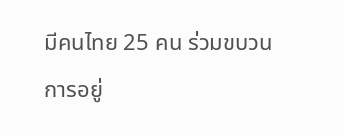มีคนไทย 25 คน ร่วมขบวนการอยู่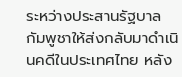ระหว่างประสานรัฐบาลกัมพูชาให้ส่งกลับมาดำเนินคดีในประเทศไทย หลัง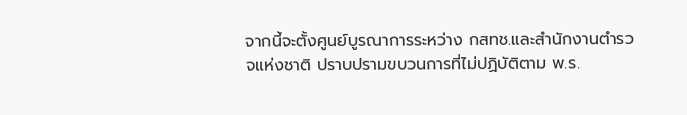จากนี้จะตั้งศูนย์บูรณาการระหว่าง กสทช.และสำนักงานตำรวจแห่งชาติ ปราบปรามขบวนการที่ไม่ปฏิบัติตาม พ.ร.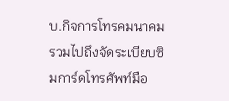บ.กิจการโทรคมนาคม รวมไปถึงจัดระเบียบซิมการ์ดโทรศัพท์มือ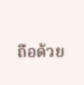ถือด้วย